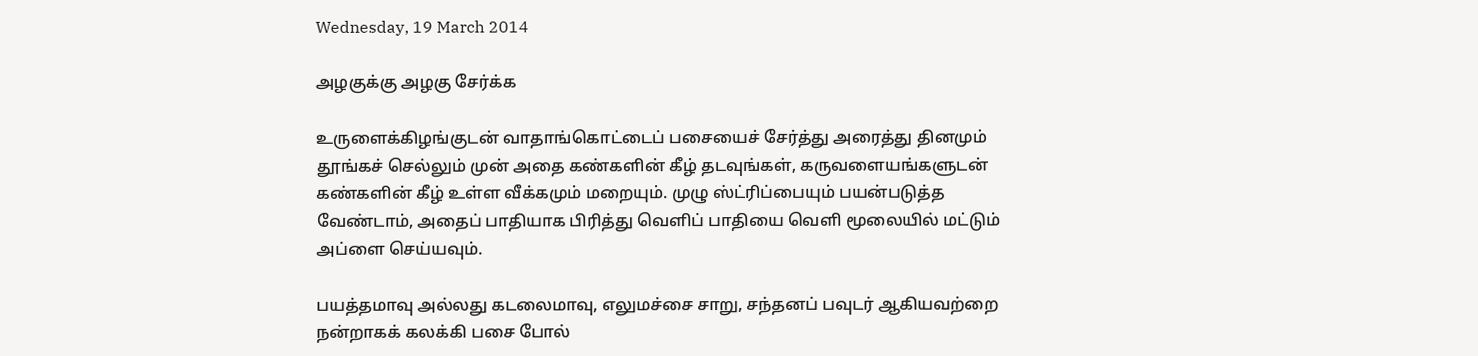Wednesday, 19 March 2014

அழகு‌க்கு அழகு சே‌ர்‌க்க

உருளைக்கிழங்குடன் வாதாங்கொட்டைப் பசையைச் சேர்த்து அரைத்து தினமும் தூங்கச் செல்லும் முன் அதை கண்களின் கீழ் தடவுங்கள், கருவளையங்களுடன் கண்களின் கீழ் உள்ள வீக்கமும் மறையும். முழு ஸ்ட்ரிப்பையும் பயன்படுத்த வேண்டாம், அதைப் பாதியாக பிரித்து வெளிப் பாதியை வெளி மூலையில் மட்டும் அப்ளை செய்யவும்.

பயத்தமாவு அல்லது கடலைமாவு, எலுமச்சை சாறு, சந்தனப் பவுடர் ஆகியவற்றை நன்றாகக் கலக்கி பசை போல்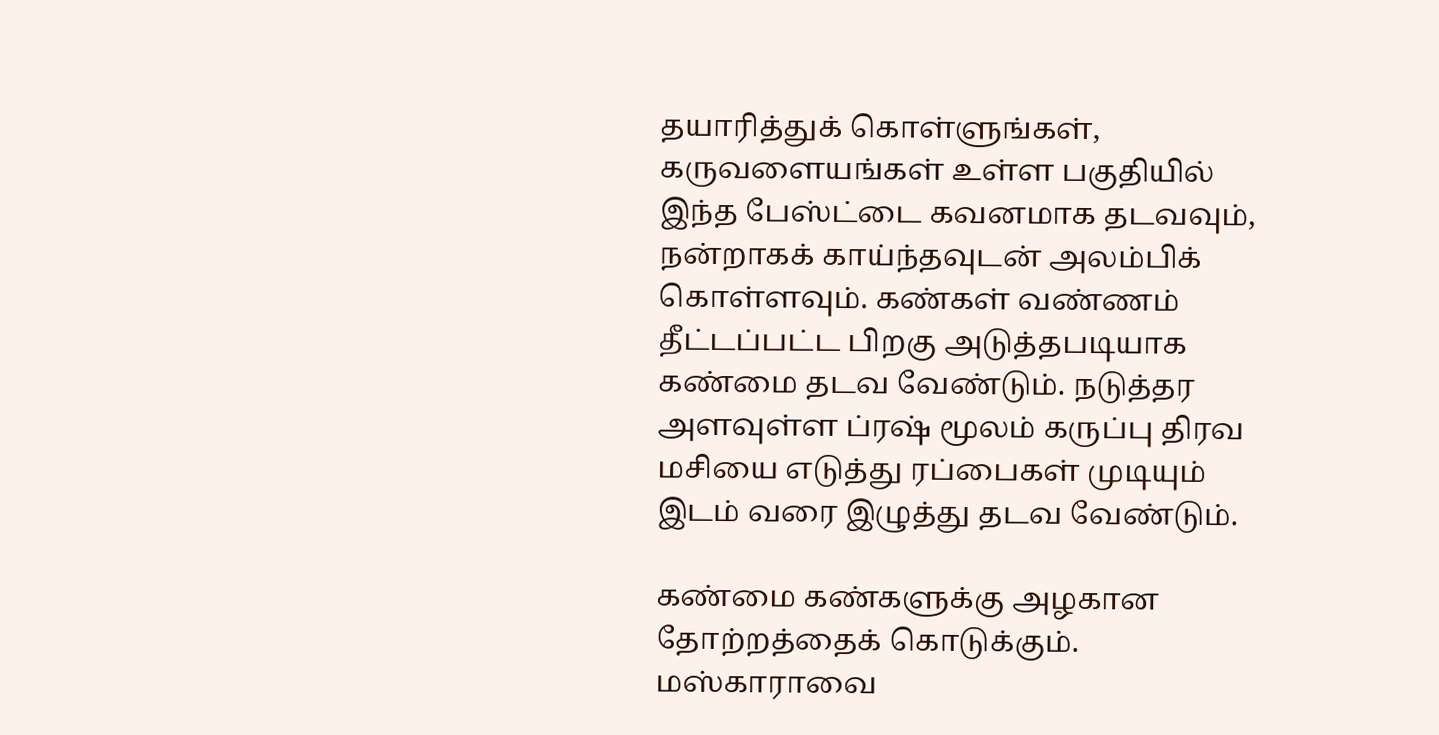தயாரித்துக் கொள்ளுங்கள், கருவளையங்கள் உள்ள பகுதியில் இந்த பேஸ்ட்டை கவனமாக தடவவும், நன்றாகக் காய்ந்தவுடன் அலம்பிக் கொள்ளவும். கண்கள் வண்ணம் தீட்டப்பட்ட பிறகு அடுத்தபடியாக கண்மை தடவ வேண்டும். நடுத்தர அளவுள்ள ப்ரஷ் மூலம் கருப்பு திரவ மசியை எடுத்து ரப்பைகள் முடியும் இடம் வரை இழுத்து தடவ வேண்டும்.

கண்மை கண்களுக்கு அழகான தோற்றத்தைக் கொடுக்கும். மஸ்காராவை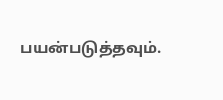பயன்படுத்தவும்.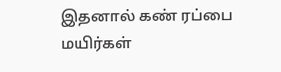இதனால் கண் ரப்பை மயிர்கள்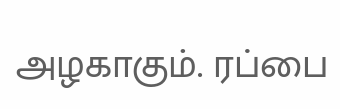அழகாகும். ரப்பை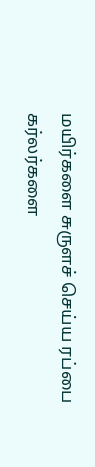மயிர்களை சுருளச் செய்ய ரப்பை கர்லர்களை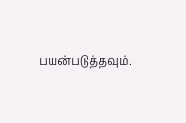பயன்படுத்தவும்.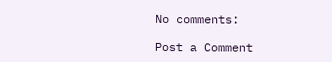No comments:

Post a Comment